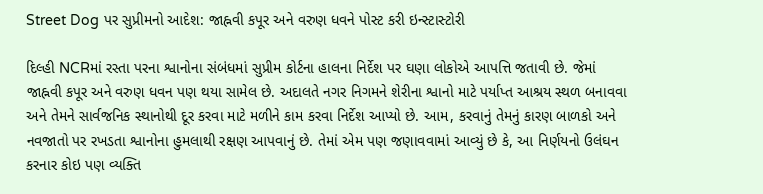Street Dog પર સુપ્રીમનો આદેશ: જાહ્નવી કપૂર અને વરુણ ધવને પોસ્ટ કરી ઇન્સ્ટાસ્ટોરી

દિલ્હી NCRમાં રસ્તા પરના શ્વાનોના સંબંધમાં સુપ્રીમ કોર્ટના હાલના નિર્દેશ પર ઘણા લોકોએ આપત્તિ જતાવી છે. જેમાં જાહ્નવી કપૂર અને વરુણ ધવન પણ થયા સામેલ છે. અદાલતે નગર નિગમને શેરીના શ્વાનો માટે પર્યાપ્ત આશ્રય સ્થળ બનાવવા અને તેમને સાર્વજનિક સ્થાનોથી દૂર કરવા માટે મળીને કામ કરવા નિર્દેશ આપ્યો છે. આમ, કરવાનું તેમનું કારણ બાળકો અને નવજાતો પર રખડતા શ્વાનોના હુમલાથી રક્ષણ આપવાનું છે. તેમાં એમ પણ જણાવવામાં આવ્યું છે કે, આ નિર્ણયનો ઉલંઘન કરનાર કોઇ પણ વ્યક્તિ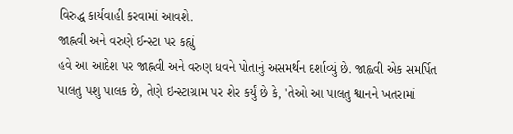વિરુદ્ધ કાર્યવાહી કરવામાં આવશે.
જાહ્નવી અને વરુણે ઈન્સ્ટા પર કહ્યું
હવે આ આદેશ પર જાહ્નવી અને વરુણ ધવને પોતાનું અસમર્થન દર્શાવ્યું છે. જાહ્વવી એક સમર્પિત પાલતુ પશુ પાલક છે, તેણે ઇન્સ્ટાગ્રામ પર શેર કર્યું છે કે, 'તેઓ આ પાલતુ શ્વાનને ખતરામાં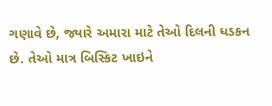ગણાવે છે, જ્યારે અમારા માટે તેઓ દિલની ધડકન છે. તેઓ માત્ર બિસ્કિટ ખાઇને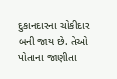દુકાનદારના ચોકીદાર બની જાય છે. તેઓ પોતાના જાણીતા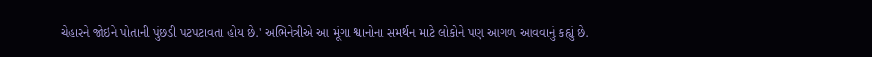ચેહારને જોઇને પોતાની પુંછડી પટપટાવતા હોય છે.' અભિનેત્રીએ આ મૂંગા શ્વાનોના સમર્થન માટે લોકોને પણ આગળ આવવાનું કહ્યું છે.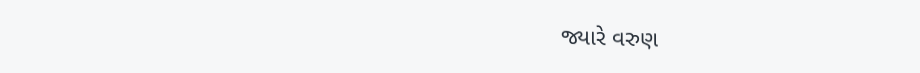જ્યારે વરુણ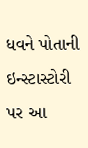ધવને પોતાની ઇન્સ્ટાસ્ટોરી પર આ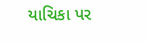યાચિકા પર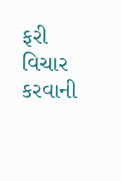ફરી વિચાર કરવાની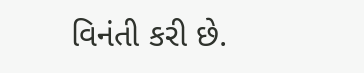વિનંતી કરી છે.